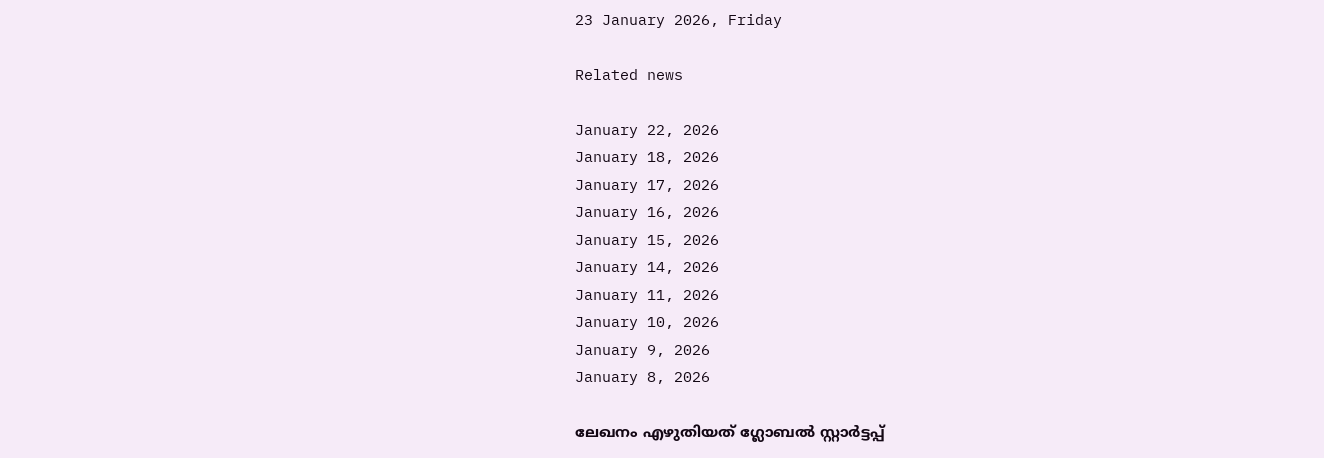23 January 2026, Friday

Related news

January 22, 2026
January 18, 2026
January 17, 2026
January 16, 2026
January 15, 2026
January 14, 2026
January 11, 2026
January 10, 2026
January 9, 2026
January 8, 2026

ലേഖനം എഴുതിയത് ഗ്ലോബൽ സ്റ്റാർട്ടപ്പ്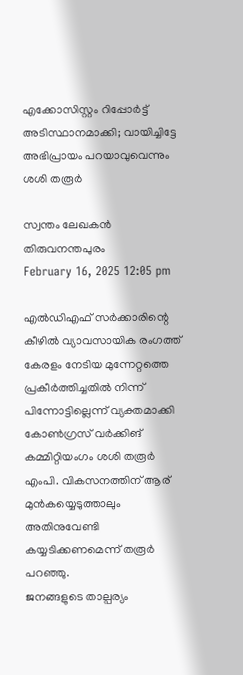എക്കോസിസ്റ്റം റിപ്പോർട്ട് അടിസ്ഥാനമാക്കി; വായിച്ചിട്ടേ അഭിപ്രായം പറയാവുവെന്നും ശശി തരൂർ

സ്വന്തം ലേഖകന്‍
തിരുവനന്തപുരം
February 16, 2025 12:05 pm

എല്‍ഡിഎഫ് സര്‍ക്കാരിന്റെ കീഴില്‍ വ്യാവസായിക രംഗത്ത് കേരളം നേടിയ മുന്നേറ്റത്തെ പ്രകീര്‍ത്തിച്ചതില്‍ നിന്ന് പിന്നോട്ടില്ലെന്ന് വ്യക്തമാക്കി കോണ്‍ഗ്രസ് വര്‍ക്കിങ് കമ്മിറ്റിയംഗം ശശി തരൂര്‍ എംപി. വികസനത്തിന് ആര് മുന്‍കയ്യെടുത്താലും അതിനുവേണ്ടി കയ്യടിക്കണമെന്ന് തരൂര്‍ പറഞ്ഞു.
ജനങ്ങളുടെ താല്പര്യം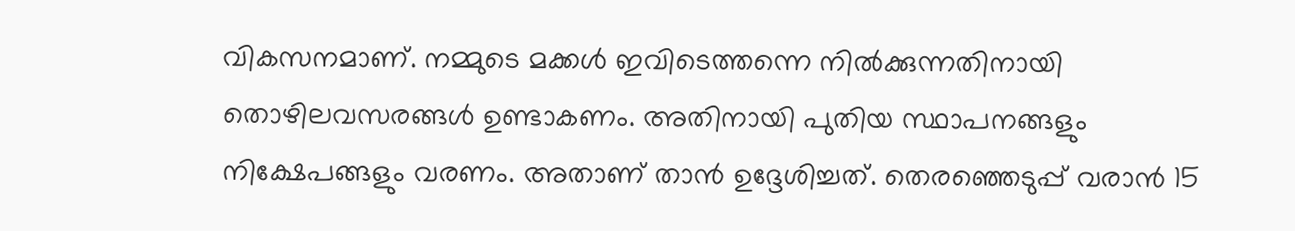വികസനമാണ്. നമ്മുടെ മക്കള്‍ ഇവിടെത്തന്നെ നില്‍ക്കുന്നതിനായി തൊഴിലവസരങ്ങള്‍ ഉണ്ടാകണം. അതിനായി പുതിയ സ്ഥാപനങ്ങളും നിക്ഷേപങ്ങളും വരണം. അതാണ് താന്‍ ഉദ്ദേശിച്ചത്. തെരഞ്ഞെടുപ്പ് വരാന്‍ 15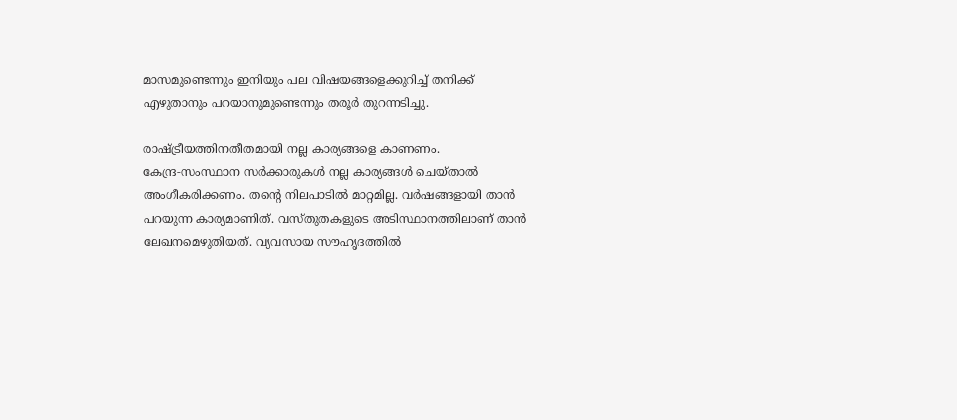മാസമുണ്ടെന്നും ഇനിയും പല വിഷയങ്ങളെക്കുറിച്ച് തനിക്ക് എഴുതാനും പറയാനുമുണ്ടെന്നും തരൂര്‍ തുറന്നടിച്ചു.

രാഷ്ട്രീയത്തിനതീതമായി നല്ല കാര്യങ്ങളെ കാണണം. കേന്ദ്ര‑സംസ്ഥാന സർക്കാരുകൾ നല്ല കാര്യങ്ങൾ ചെയ്താൽ അംഗീകരിക്കണം. തന്റെ നിലപാടിൽ മാറ്റമില്ല. വർഷങ്ങളായി താൻ പറയുന്ന കാര്യമാണിത്. വസ്തുതകളുടെ അടിസ്ഥാനത്തിലാണ് താൻ ലേഖനമെഴുതിയത്. വ്യവസായ സൗഹൃദത്തിൽ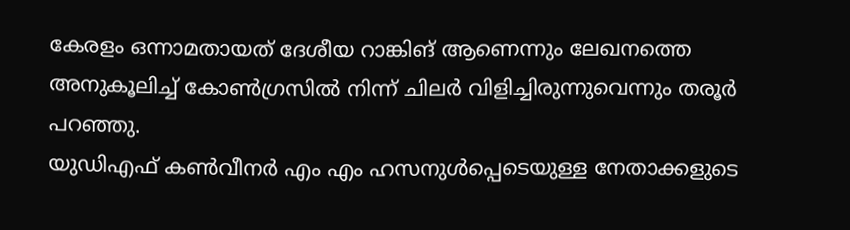കേരളം ഒന്നാമതായത് ദേശീയ റാങ്കിങ് ആണെന്നും ലേഖനത്തെ അനുകൂലിച്ച് കോൺഗ്രസിൽ നിന്ന് ചിലർ വിളിച്ചിരുന്നുവെന്നും തരൂർ പറഞ്ഞു.
യുഡിഎഫ് കണ്‍വീനര്‍ എം എം ഹസനുള്‍പ്പെടെയുള്ള നേതാക്കളുടെ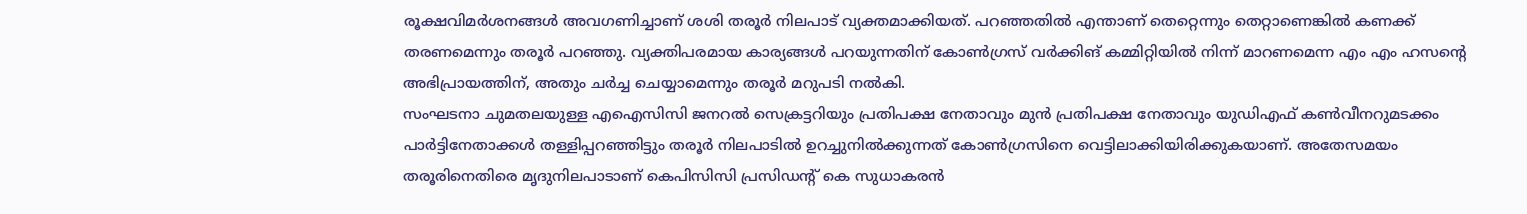രൂക്ഷവിമര്‍ശനങ്ങള്‍ അവഗണിച്ചാണ് ശശി തരൂര്‍ നിലപാട് വ്യക്തമാക്കിയത്. പറഞ്ഞതില്‍ എന്താണ് തെറ്റെന്നും തെറ്റാണെങ്കില്‍ കണക്ക് തരണമെന്നും തരൂര്‍ പറഞ്ഞു. വ്യക്തിപരമായ കാര്യങ്ങള്‍ പറയുന്നതിന് കോണ്‍ഗ്രസ് വര്‍ക്കിങ് കമ്മിറ്റിയില്‍ നിന്ന് മാറണമെന്ന എം എം ഹസന്റെ അഭിപ്രായത്തിന്, അതും ചര്‍ച്ച ചെയ്യാമെന്നും തരൂര്‍ മറുപടി നല്‍കി.
സംഘടനാ ചുമതലയുള്ള എഐസിസി ജനറൽ സെക്രട്ടറിയും പ്രതിപക്ഷ നേതാവും മുൻ പ്രതിപക്ഷ നേതാവും യുഡിഎഫ് കൺവീനറുമടക്കം പാർട്ടിനേതാക്കൾ തള്ളിപ്പറഞ്ഞിട്ടും തരൂര്‍ നിലപാടില്‍ ഉറച്ചുനില്‍ക്കുന്നത് കോണ്‍ഗ്രസിനെ വെട്ടിലാക്കിയിരിക്കുകയാണ്. അതേസമയം തരൂരിനെതിരെ മൃദുനിലപാടാണ് കെപിസിസി പ്രസിഡന്റ് കെ സുധാകരന്‍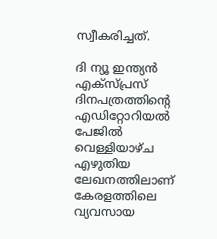സ്വീകരിച്ചത്.

ദി ന്യൂ ഇന്ത്യൻ എക്സ്പ്രസ് ദിനപത്രത്തിന്റെ എഡിറ്റോറിയൽ പേജിൽ വെള്ളിയാഴ്ച എഴുതിയ ലേഖനത്തിലാണ് കേരളത്തിലെ വ്യവസായ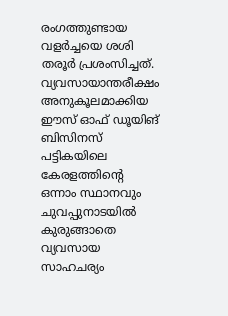രംഗത്തുണ്ടായ വളർച്ചയെ ശശി തരൂർ പ്രശംസിച്ചത്. വ്യവസായാന്തരീക്ഷം അനുകൂലമാക്കിയ ഈസ് ഓഫ് ഡൂയിങ് ബിസിനസ് പട്ടികയിലെ കേരളത്തിന്റെ ഒന്നാം സ്ഥാനവും ചുവപ്പുനാടയിൽ കുരുങ്ങാതെ വ്യവസായ സാഹചര്യം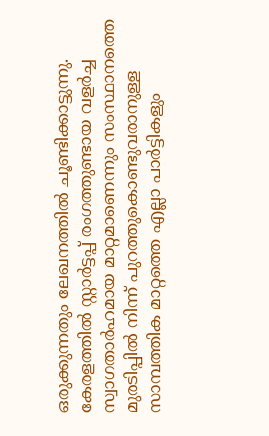ഒരുക്കുന്നതും ലേഖനത്തിൽ ചൂണ്ടിക്കാട്ടുന്നു. കേരളത്തിൽ സ്റ്റാർട്ടപ്പ് രംഗത്തുണ്ടായ വളർച്ച സ്വാഗതാർഹമായ മാറ്റമാണെന്നും സംസ്ഥാനത്തെ മുരടിപ്പിൽ നിന്ന് പുറത്തുകൊണ്ടുവരാനുള്ള സാമ്പത്തിക മാറ്റത്തെ എല്ലാ പാർട്ടികളും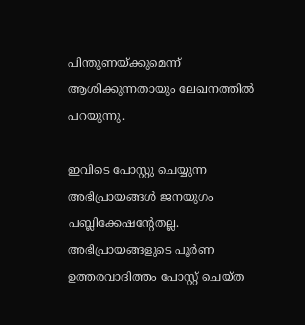പിന്തുണയ്ക്കുമെന്ന് ആശിക്കുന്നതായും ലേഖനത്തിൽ പറയുന്നു.

ഇവിടെ പോസ്റ്റു ചെയ്യുന്ന അഭിപ്രായങ്ങള്‍ ജനയുഗം പബ്ലിക്കേഷന്റേതല്ല. അഭിപ്രായങ്ങളുടെ പൂര്‍ണ ഉത്തരവാദിത്തം പോസ്റ്റ് ചെയ്ത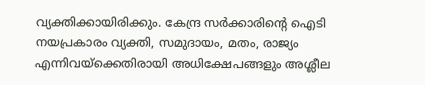വ്യക്തിക്കായിരിക്കും. കേന്ദ്ര സര്‍ക്കാരിന്റെ ഐടി നയപ്രകാരം വ്യക്തി, സമുദായം, മതം, രാജ്യം എന്നിവയ്‌ക്കെതിരായി അധിക്ഷേപങ്ങളും അശ്ലീല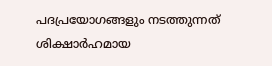പദപ്രയോഗങ്ങളും നടത്തുന്നത് ശിക്ഷാര്‍ഹമായ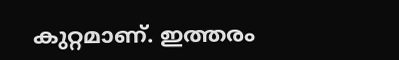കുറ്റമാണ്. ഇത്തരം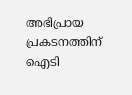അഭിപ്രായ പ്രകടനത്തിന് ഐടി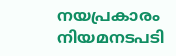നയപ്രകാരം നിയമനടപടി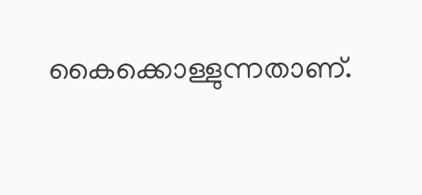കൈക്കൊള്ളുന്നതാണ്.